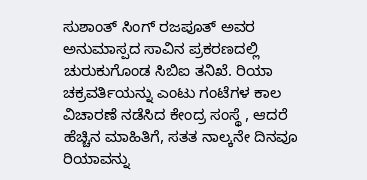ಸುಶಾಂತ್ ಸಿಂಗ್ ರಜಪೂತ್ ಅವರ ಅನುಮಾಸ್ಪದ ಸಾವಿನ ಪ್ರಕರಣದಲ್ಲಿ ಚುರುಕುಗೊಂಡ ಸಿಬಿಐ ತನಿಖೆ. ರಿಯಾ ಚಕ್ರವರ್ತಿಯನ್ನು ಎಂಟು ಗಂಟೆಗಳ ಕಾಲ ವಿಚಾರಣೆ ನಡೆಸಿದ ಕೇಂದ್ರ ಸಂಸ್ಥೆ , ಆದರೆ ಹೆಚ್ಚಿನ ಮಾಹಿತಿಗೆ, ಸತತ ನಾಲ್ಕನೇ ದಿನವೂ ರಿಯಾವನ್ನು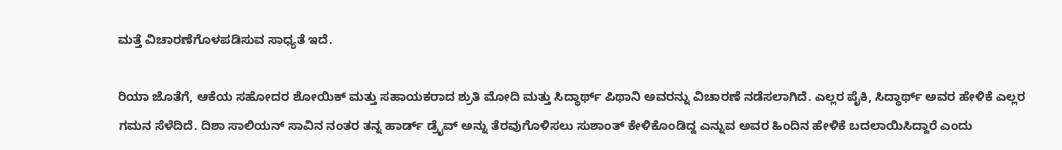ಮತ್ತೆ ವಿಚಾರಣೆಗೊಳಪಡಿಸುವ ಸಾಧ್ಯತೆ ಇದೆ.

ರಿಯಾ ಜೊತೆಗೆ, ಆಕೆಯ ಸಹೋದರ ಶೋಯಿಕ್ ಮತ್ತು ಸಹಾಯಕರಾದ ಶ್ರುತಿ ಮೋದಿ ಮತ್ತು ಸಿದ್ಧಾರ್ಥ್ ಪಿಥಾನಿ ಅವರನ್ನು ವಿಚಾರಣೆ ನಡೆಸಲಾಗಿದೆ. ಎಲ್ಲರ ಪೈಕಿ, ಸಿದ್ಧಾರ್ಥ್ ಅವರ ಹೇಳಿಕೆ ಎಲ್ಲರ ಗಮನ ಸೆಳೆದಿದೆ. ದಿಶಾ ಸಾಲಿಯನ್ ಸಾವಿನ ನಂತರ ತನ್ನ ಹಾರ್ಡ್ ಡ್ರೈವ್ ಅನ್ನು ತೆರವುಗೊಳಿಸಲು ಸುಶಾಂತ್ ಕೇಳಿಕೊಂಡಿದ್ದ ಎನ್ನುವ ಅವರ ಹಿಂದಿನ ಹೇಳಿಕೆ ಬದಲಾಯಿಸಿದ್ದಾರೆ ಎಂದು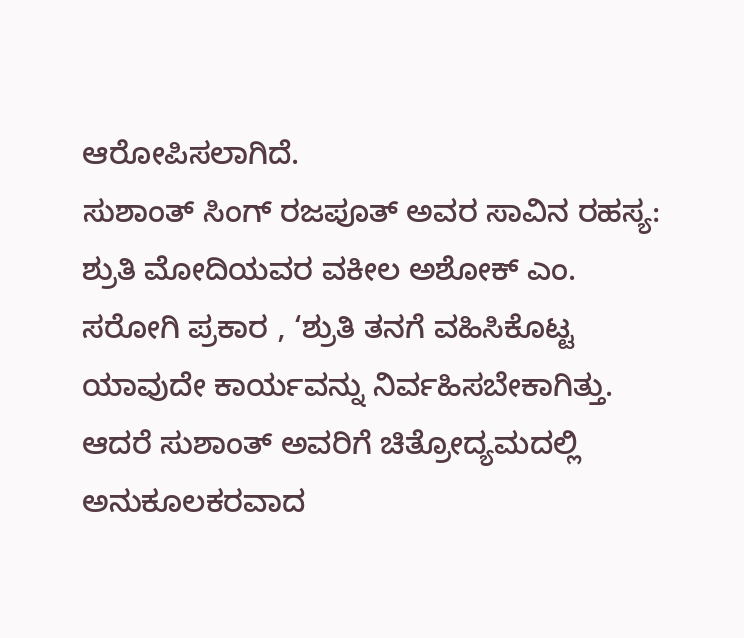ಆರೋಪಿಸಲಾಗಿದೆ.
ಸುಶಾಂತ್ ಸಿಂಗ್ ರಜಪೂತ್ ಅವರ ಸಾವಿನ ರಹಸ್ಯ:
ಶ್ರುತಿ ಮೋದಿಯವರ ವಕೀಲ ಅಶೋಕ್ ಎಂ. ಸರೋಗಿ ಪ್ರಕಾರ , ‘ಶ್ರುತಿ ತನಗೆ ವಹಿಸಿಕೊಟ್ಟ ಯಾವುದೇ ಕಾರ್ಯವನ್ನು ನಿರ್ವಹಿಸಬೇಕಾಗಿತ್ತು. ಆದರೆ ಸುಶಾಂತ್ ಅವರಿಗೆ ಚಿತ್ರೋದ್ಯಮದಲ್ಲಿ ಅನುಕೂಲಕರವಾದ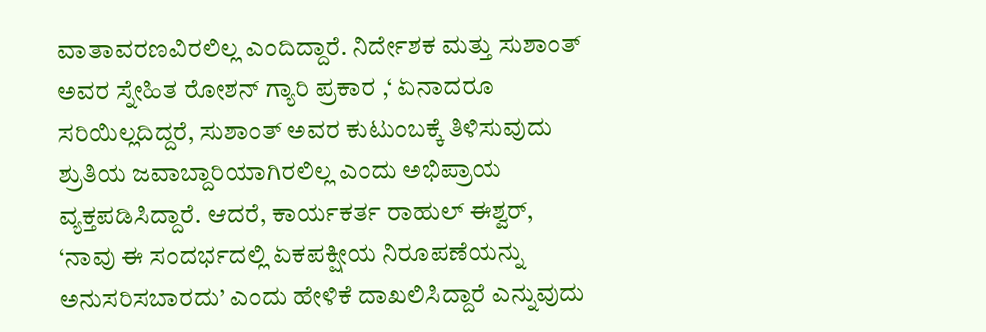ವಾತಾವರಣವಿರಲಿಲ್ಲ ಎಂದಿದ್ದಾರೆ. ನಿರ್ದೇಶಕ ಮತ್ತು ಸುಶಾಂತ್ ಅವರ ಸ್ನೇಹಿತ ರೋಶನ್ ಗ್ಯಾರಿ ಪ್ರಕಾರ ,‘ ಏನಾದರೂ ಸರಿಯಿಲ್ಲದಿದ್ದರೆ, ಸುಶಾಂತ್ ಅವರ ಕುಟುಂಬಕ್ಕೆ ತಿಳಿಸುವುದು ಶ್ರುತಿಯ ಜವಾಬ್ದಾರಿಯಾಗಿರಲಿಲ್ಲ ಎಂದು ಅಭಿಪ್ರಾಯ ವ್ಯಕ್ತಪಡಿಸಿದ್ದಾರೆ. ಆದರೆ, ಕಾರ್ಯಕರ್ತ ರಾಹುಲ್ ಈಶ್ವರ್, ‘ನಾವು ಈ ಸಂದರ್ಭದಲ್ಲಿ ಏಕಪಕ್ಷೀಯ ನಿರೂಪಣೆಯನ್ನು ಅನುಸರಿಸಬಾರದು’ ಎಂದು ಹೇಳಿಕೆ ದಾಖಲಿಸಿದ್ದಾರೆ ಎನ್ನುವುದು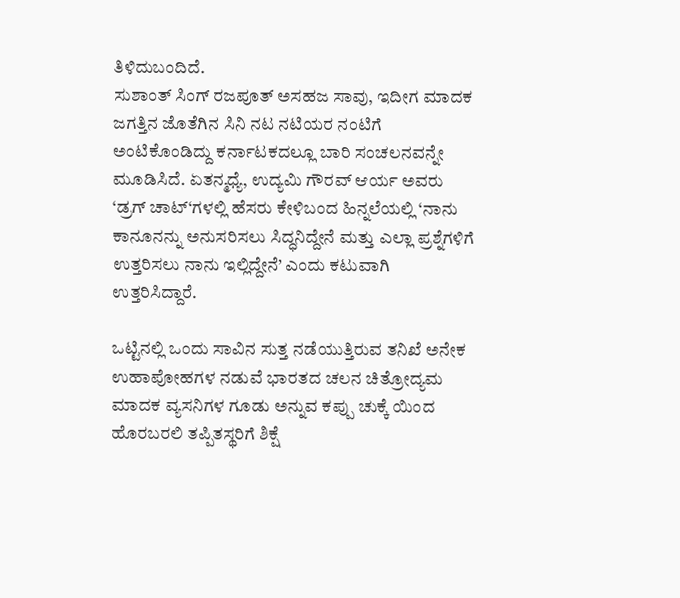ತಿಳಿದುಬಂದಿದೆ.
ಸುಶಾಂತ್ ಸಿಂಗ್ ರಜಪೂತ್ ಅಸಹಜ ಸಾವು, ಇದೀಗ ಮಾದಕ ಜಗತ್ತಿನ ಜೊತೆಗಿನ ಸಿನಿ ನಟ ನಟಿಯರ ನಂಟಿಗೆ ಅಂಟಿಕೊಂಡಿದ್ದು ಕರ್ನಾಟಕದಲ್ಲೂ ಬಾರಿ ಸಂಚಲನವನ್ನೇ ಮೂಡಿಸಿದೆ. ಏತನ್ಮಧ್ಯೆ, ಉದ್ಯಮಿ ಗೌರವ್ ಆರ್ಯ ಅವರು ‘ಡ್ರಗ್ ಚಾಟ್‘ಗಳಲ್ಲಿ ಹೆಸರು ಕೇಳಿಬಂದ ಹಿನ್ನಲೆಯಲ್ಲಿ ‘ನಾನು ಕಾನೂನನ್ನು ಅನುಸರಿಸಲು ಸಿದ್ಧನಿದ್ದೇನೆ ಮತ್ತು ಎಲ್ಲಾ ಪ್ರಶ್ನೆಗಳಿಗೆ ಉತ್ತರಿಸಲು ನಾನು ಇಲ್ಲಿದ್ದೇನೆ’ ಎಂದು ಕಟುವಾಗಿ ಉತ್ತರಿಸಿದ್ದಾರೆ.

ಒಟ್ಟಿನಲ್ಲಿ ಒಂದು ಸಾವಿನ ಸುತ್ತ ನಡೆಯುತ್ತಿರುವ ತನಿಖೆ ಅನೇಕ ಉಹಾಪೋಹಗಳ ನಡುವೆ ಭಾರತದ ಚಲನ ಚಿತ್ರೋದ್ಯಮ ಮಾದಕ ವ್ಯಸನಿಗಳ ಗೂಡು ಅನ್ನುವ ಕಪ್ಪು ಚುಕ್ಕೆ ಯಿಂದ ಹೊರಬರಲಿ ತಪ್ಪಿತಸ್ಥರಿಗೆ ಶಿಕ್ಷೆ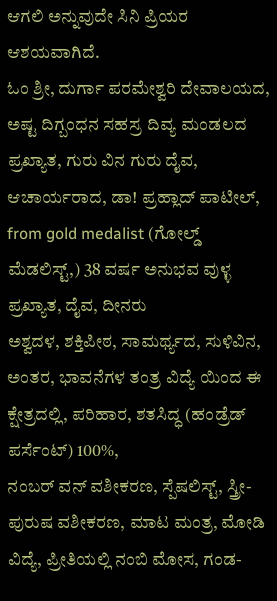ಆಗಲಿ ಅನ್ನುವುದೇ ಸಿನಿ ಪ್ರಿಯರ ಆಶಯವಾಗಿದೆ.
ಓಂ ಶ್ರೀ, ದುರ್ಗಾ ಪರಮೇಶ್ವರಿ ದೇವಾಲಯದ, ಅಷ್ಟ ದಿಗ್ಬಂಧನ ಸಹಸ್ರ ದಿವ್ಯ ಮಂಡಲದ ಪ್ರಖ್ಯಾತ, ಗುರು ವಿನ ಗುರು ದೈವ, ಆಚಾರ್ಯರಾದ, ಡಾ! ಪ್ರಹ್ಲಾದ್ ಪಾಟೀಲ್, from gold medalist (ಗೋಲ್ಡ್ ಮೆಡಲಿಸ್ಟ್,) 38 ವರ್ಷ ಅನುಭವ ವುಳ್ಳ ಪ್ರಖ್ಯಾತ, ದೈವ, ದೀನರು
ಅಶ್ವದಳ, ಶಕ್ತಿಪೀಠ, ಸಾಮರ್ಥ್ಯದ, ಸುಳಿವಿನ, ಅಂತರ, ಭಾವನೆಗಳ ತಂತ್ರ ವಿದ್ಯೆ ಯಿಂದ ಈ ಕ್ಷೇತ್ರದಲ್ಲಿ, ಪರಿಹಾರ, ಶತಸಿದ್ಧ (ಹಂಡ್ರೆಡ್ ಪರ್ಸೆಂಟ್) 100%,
ನಂಬರ್ ವನ್ ವಶೀಕರಣ, ಸ್ಪೆಷಲಿಸ್ಟ್, ಸ್ತ್ರೀ-ಪುರುಷ ವಶೀಕರಣ, ಮಾಟ ಮಂತ್ರ, ಮೋಡಿ ವಿದ್ಯೆ, ಪ್ರೀತಿಯಲ್ಲಿ ನಂಬಿ ಮೋಸ, ಗಂಡ-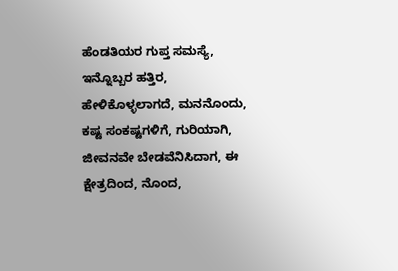ಹೆಂಡತಿಯರ ಗುಪ್ತ ಸಮಸ್ಯೆ, ಇನ್ನೊಬ್ಬರ ಹತ್ತಿರ, ಹೇಳಿಕೊಳ್ಳಲಾಗದೆ, ಮನನೊಂದು, ಕಷ್ಟ ಸಂಕಷ್ಟಗಳಿಗೆ, ಗುರಿಯಾಗಿ, ಜೀವನವೇ ಬೇಡವೆನಿಸಿದಾಗ, ಈ ಕ್ಷೇತ್ರದಿಂದ, ನೊಂದ,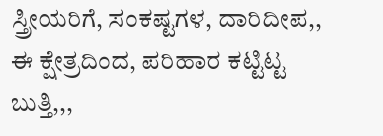ಸ್ತ್ರೀಯರಿಗೆ, ಸಂಕಷ್ಟಗಳ, ದಾರಿದೀಪ,, ಈ ಕ್ಷೇತ್ರದಿಂದ, ಪರಿಹಾರ ಕಟ್ಟಿಟ್ಟ ಬುತ್ತಿ,,,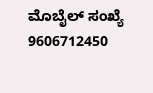ಮೊಬೈಲ್ ಸಂಖ್ಯೆ 9606712450